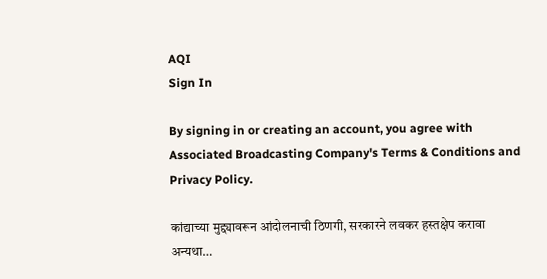AQI
Sign In

By signing in or creating an account, you agree with Associated Broadcasting Company's Terms & Conditions and Privacy Policy.

कांद्याच्या मुद्द्यावरून आंदोलनाची ठिणगी, सरकारने लवकर हस्तक्षेप करावा अन्यथा…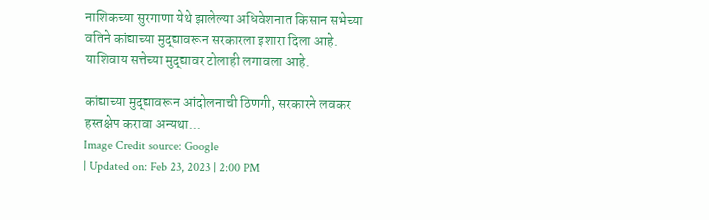नाशिकच्या सुरगाणा येथे झालेल्या अधिवेशनात किसान सभेच्या वतिने कांद्याच्या मुद्द्यावरून सरकारला इशारा दिला आहे. याशिवाय सत्तेच्या मुद्द्यावर टोलाही लगावला आहे.

कांद्याच्या मुद्द्यावरून आंदोलनाची ठिणगी, सरकारने लवकर हस्तक्षेप करावा अन्यथा...
Image Credit source: Google
| Updated on: Feb 23, 2023 | 2:00 PM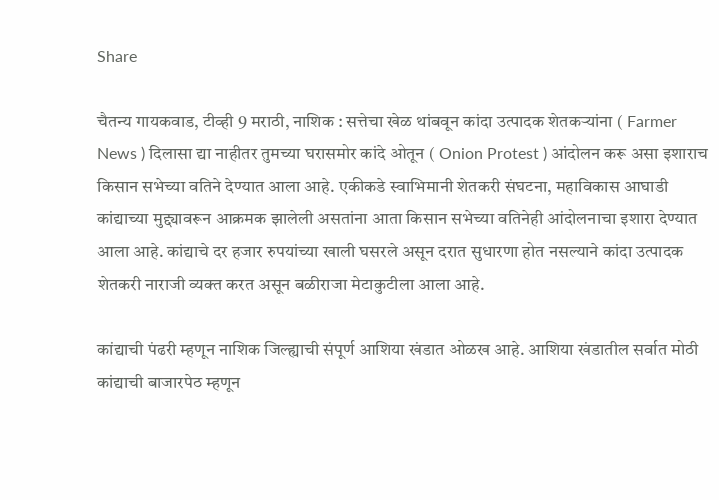Share

चैतन्य गायकवाड, टीव्ही 9 मराठी, नाशिक : सत्तेचा खेळ थांबवून कांदा उत्पादक शेतकऱ्यांना ( Farmer News ) दिलासा द्या नाहीतर तुमच्या घरासमोर कांदे ओतून ( Onion Protest ) आंदोलन करू असा इशाराच किसान सभेच्या वतिने देण्यात आला आहे. एकीकडे स्वाभिमानी शेतकरी संघटना, महाविकास आघाडी कांद्याच्या मुद्द्यावरून आक्रमक झालेली असतांना आता किसान सभेच्या वतिनेही आंदोलनाचा इशारा देण्यात आला आहे. कांद्याचे दर हजार रुपयांच्या खाली घसरले असून दरात सुधारणा होत नसल्याने कांदा उत्पादक शेतकरी नाराजी व्यक्त करत असून बळीराजा मेटाकुटीला आला आहे.

कांद्याची पंढरी म्हणून नाशिक जिल्ह्याची संपूर्ण आशिया खंडात ओळख आहे. आशिया खंडातील सर्वात मोठी कांद्याची बाजारपेठ म्हणून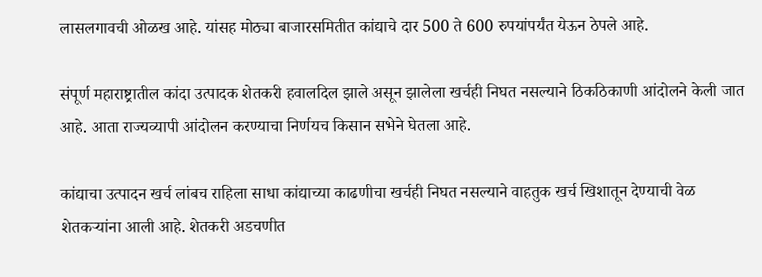लासलगावची ओळख आहे. यांसह मोठ्या बाजारसमितीत कांद्याचे दार 500 ते 600 रुपयांपर्यंत येऊन ठेपले आहे.

संपूर्ण महाराष्ट्रातील कांदा उत्पादक शेतकरी हवालदिल झाले असून झालेला खर्चही निघत नसल्याने ठिकठिकाणी आंदोलने केली जात आहे. आता राज्यव्यापी आंदोलन करण्याचा निर्णयच किसान सभेने घेतला आहे.

कांद्याचा उत्पादन खर्च लांबच राहिला साधा कांद्याच्या काढणीचा खर्चही निघत नसल्याने वाहतुक खर्च खिशातून देण्याची वेळ शेतकऱ्यांना आली आहे. शेतकरी अडचणीत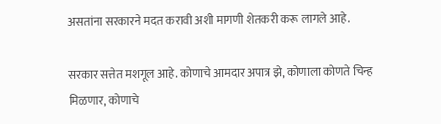असतांना सरकारने मदत करावी अशी मागणी शेतकरी करू लागले आहे.

सरकार सत्तेत मशगूल आहे. कोणाचे आमदार अपात्र झे, कोणाला कोणते चिन्ह मिळणार, कोणाचे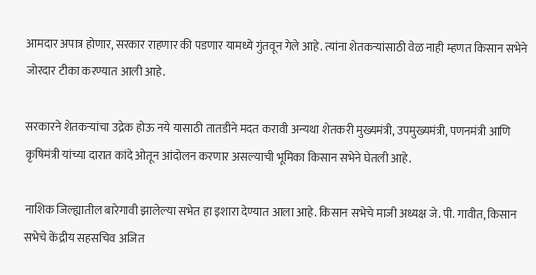आमदार अपात्र होणार, सरकार राहणार की पडणार यामध्ये गुंतवून गेले आहे. त्यांना शेतकऱ्यांसाठी वेळ नाही म्हणत किसान सभेने जोरदार टीका करण्यात आली आहे.

सरकारने शेतकऱ्यांचा उद्रेक होऊ नये यासाठी तातडीने मदत करावी अन्यथा शेतकरी मुख्यमंत्री, उपमुख्यमंत्री, पणनमंत्री आणि कृषिमंत्री यांच्या दारात कांदे ओतून आंदोलन करणार असल्याची भूमिका किसान सभेने घेतली आहे.

नाशिक जिल्ह्यातील बारेगावी झालेल्या सभेत हा इशारा देण्यात आला आहे. किसान सभेचे माजी अध्यक्ष जे. पी. गावीत, किसान सभेचे केंद्रीय सहसचिव अजित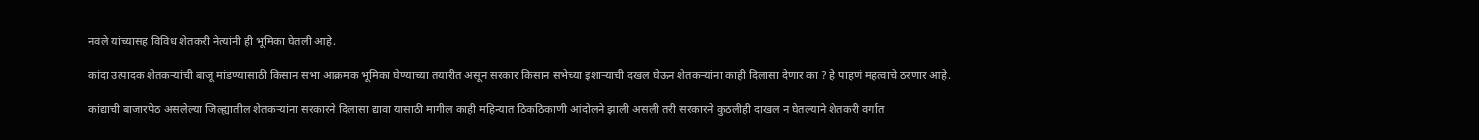नवले यांच्यासह विविध शेतकरी नेत्यांनी ही भूमिका घेतली आहे.

कांदा उत्पादक शेतकऱ्यांची बाजू मांडण्यासाठी किसान सभा आक्रमक भूमिका घेण्याच्या तयारीत असून सरकार किसान सभेच्या इशाऱ्याची दखल घेऊन शेतकऱ्यांना काही दिलासा देणार का ? हे पाहणं महत्वाचे ठरणार आहे.

कांद्याची बाजारपेठ असलेल्या जिल्ह्यातील शेतकऱ्यांना सरकारने दिलासा द्यावा यासाठी मागील काही महिन्यात ठिकठिकाणी आंदोलने झाली असली तरी सरकारने कुठलीही दाखल न घेतल्याने शेतकरी वर्गात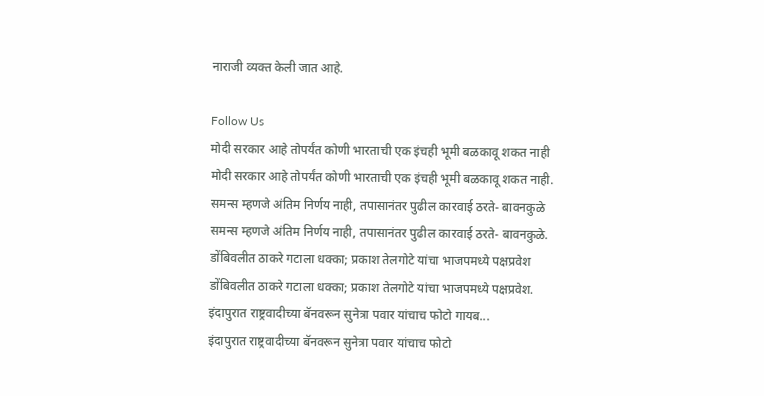नाराजी व्यक्त केली जात आहे.

Follow Us
मोदी सरकार आहे तोपर्यंत कोणी भारताची एक इंचही भूमी बळकावू शकत नाही
मोदी सरकार आहे तोपर्यंत कोणी भारताची एक इंचही भूमी बळकावू शकत नाही.
समन्स म्हणजे अंतिम निर्णय नाही, तपासानंतर पुढील कारवाई ठरते- बावनकुळे
समन्स म्हणजे अंतिम निर्णय नाही, तपासानंतर पुढील कारवाई ठरते- बावनकुळे.
डोंबिवलीत ठाकरे गटाला धक्का; प्रकाश तेलगोटे यांचा भाजपमध्ये पक्षप्रवेश
डोंबिवलीत ठाकरे गटाला धक्का; प्रकाश तेलगोटे यांचा भाजपमध्ये पक्षप्रवेश.
इंदापुरात राष्ट्रवादीच्या बॅनवरून सुनेत्रा पवार यांचाच फोटो गायब...
इंदापुरात राष्ट्रवादीच्या बॅनवरून सुनेत्रा पवार यांचाच फोटो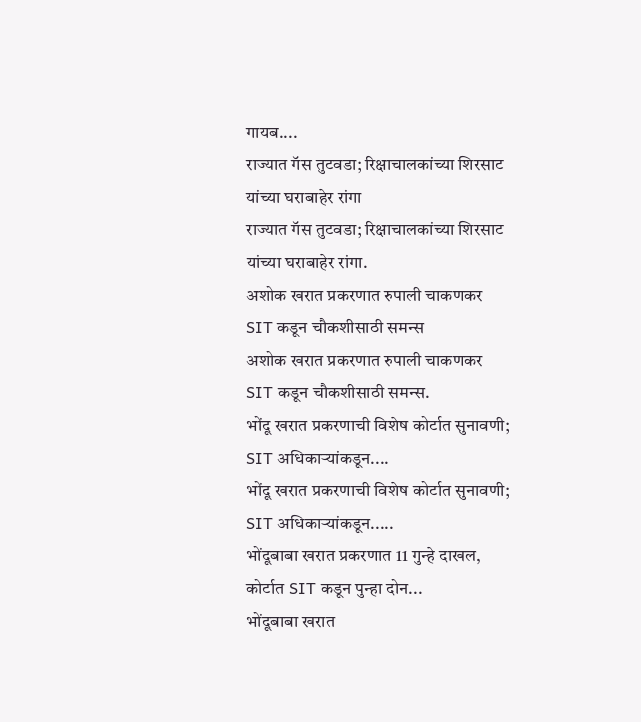गायब....
राज्यात गॅस तुटवडा; रिक्षाचालकांच्या शिरसाट यांच्या घराबाहेर रांगा
राज्यात गॅस तुटवडा; रिक्षाचालकांच्या शिरसाट यांच्या घराबाहेर रांगा.
अशोक खरात प्रकरणात रुपाली चाकणकर SIT कडून चौकशीसाठी समन्स
अशोक खरात प्रकरणात रुपाली चाकणकर SIT कडून चौकशीसाठी समन्स.
भोंदू खरात प्रकरणाची विशेष कोर्टात सुनावणी; SIT अधिकाऱ्यांकडून....
भोंदू खरात प्रकरणाची विशेष कोर्टात सुनावणी; SIT अधिकाऱ्यांकडून.....
भोंदूबाबा खरात प्रकरणात 11 गुन्हे दाखल, कोर्टात SIT कडून पुन्हा दोन...
भोंदूबाबा खरात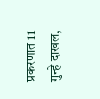प्रकरणात 11 गुन्हे दाखल,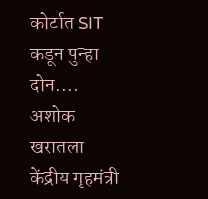कोर्टात SIT कडून पुन्हा दोन....
अशोक खरातला केंद्रीय गृहमंत्री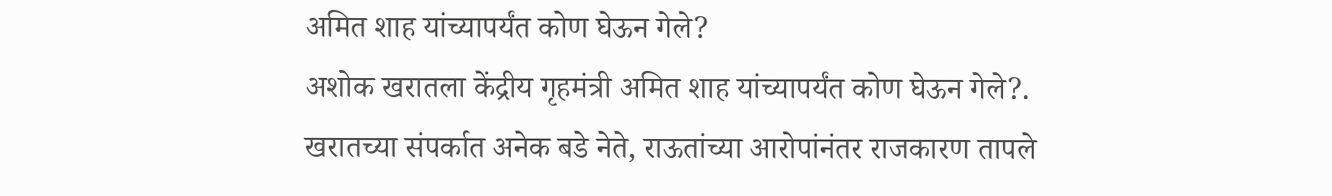अमित शाह यांच्यापर्यंत कोण घेऊन गेले?
अशोक खरातला केंद्रीय गृहमंत्री अमित शाह यांच्यापर्यंत कोण घेऊन गेले?.
खरातच्या संपर्कात अनेक बडे नेते, राऊतांच्या आरोपांनंतर राजकारण तापले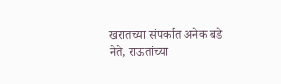खरातच्या संपर्कात अनेक बडे नेते, राऊतांच्या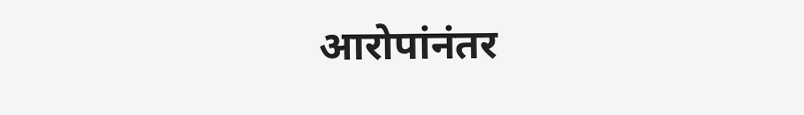आरोपांनंतर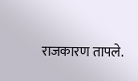राजकारण तापले.